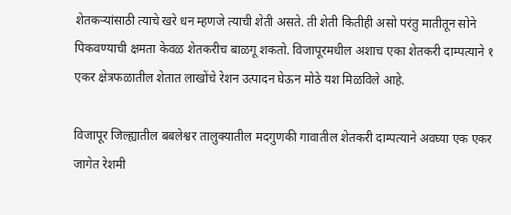शेतकऱ्यांसाठी त्याचे खरे धन म्हणजे त्याची शेती असते. ती शेती कितीही असो परंतु मातीतून सोने पिकवण्याची क्षमता केवळ शेतकरीच बाळगू शकतो. विजापूरमधील अशाच एका शेतकरी दाम्पत्याने १ एकर क्षेत्रफळातील शेतात लाखोंचे रेशन उत्पादन घेऊन मोठे यश मिळविले आहे.

विजापूर जिल्ह्यातील बबलेश्वर तालुक्यातील मदगुणकी गावातील शेतकरी दाम्पत्याने अवघ्या एक एकर जागेत रेशमी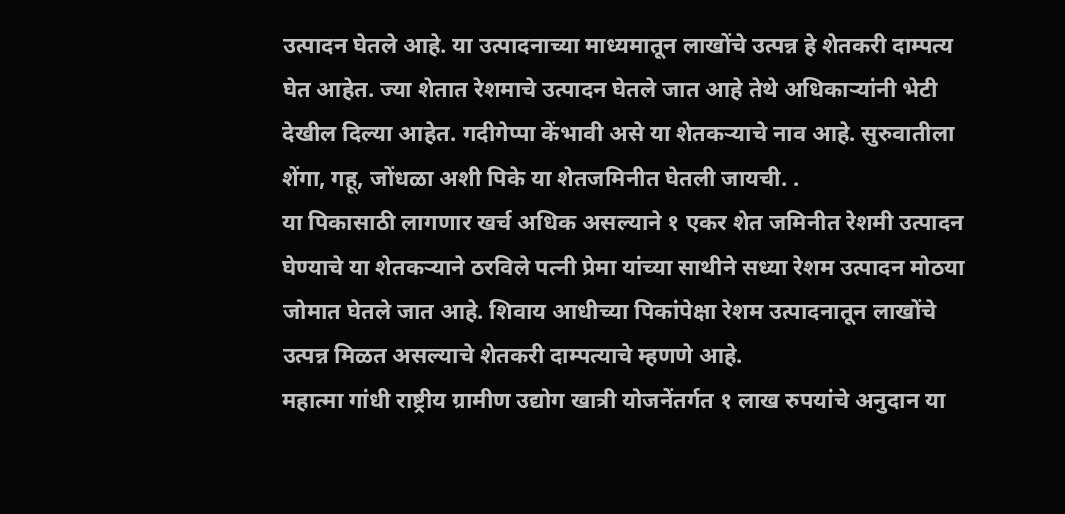उत्पादन घेतले आहे. या उत्पादनाच्या माध्यमातून लाखोंचे उत्पन्न हे शेतकरी दाम्पत्य घेत आहेत. ज्या शेतात रेशमाचे उत्पादन घेतले जात आहे तेथे अधिकाऱ्यांनी भेटी देखील दिल्या आहेत. गदीगेप्पा केंभावी असे या शेतकऱ्याचे नाव आहे. सुरुवातीला शेंगा, गहू, जोंधळा अशी पिके या शेतजमिनीत घेतली जायची. .
या पिकासाठी लागणार खर्च अधिक असल्याने १ एकर शेत जमिनीत रेशमी उत्पादन घेण्याचे या शेतकऱ्याने ठरविले पत्नी प्रेमा यांच्या साथीने सध्या रेशम उत्पादन मोठया जोमात घेतले जात आहे. शिवाय आधीच्या पिकांपेक्षा रेशम उत्पादनातून लाखोंचे उत्पन्न मिळत असल्याचे शेतकरी दाम्पत्याचे म्हणणे आहे.
महात्मा गांधी राष्ट्रीय ग्रामीण उद्योग खात्री योजनेंतर्गत १ लाख रुपयांचे अनुदान या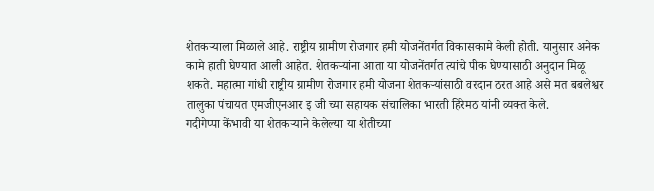शेतकऱ्याला मिळाले आहे. राष्ट्रीय ग्रामीण रोजगार हमी योजनेंतर्गत विकासकामे केली होती. यानुसार अनेक कामे हाती घेण्यात आली आहेत. शेतकऱ्यांना आता या योजनेंतर्गत त्यांचे पीक घेण्यासाठी अनुदान मिळू शकते. महात्मा गांधी राष्ट्रीय ग्रामीण रोजगार हमी योजना शेतकऱ्यांसाठी वरदान ठरत आहे असे मत बबलेश्वर तालुका पंचायत एमजीएनआर इ जी च्या सहायक संचालिका भारती हिरेमठ यांनी व्यक्त केले.
गदीगेप्पा केंभावी या शेतकऱ्याने केलेल्या या शेतीच्या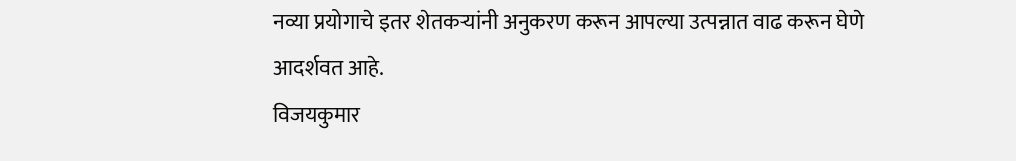नव्या प्रयोगाचे इतर शेतकऱ्यांनी अनुकरण करून आपल्या उत्पन्नात वाढ करून घेणे आदर्शवत आहे.
विजयकुमार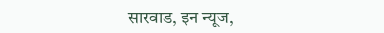सारवाड, इन न्यूज,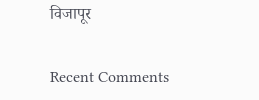विजापूर


Recent Comments